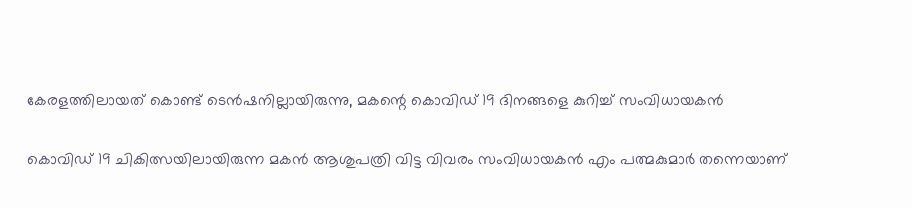കേരളത്തിലായത് കൊണ്ട് ടെൻഷനില്ലായിരുന്നു, മകന്റെ കൊവിഡ് 19 ദിനങ്ങളെ കുറിച്ച് സംവിധായകൻ

കൊവിഡ് 19 ചികിത്സയിലായിരുന്ന മകൻ ആശുപത്രി വിട്ട വിവരം സംവിധായകൻ എം പത്മകുമാർ തന്നെയാണ്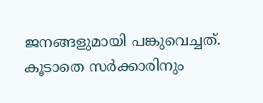ജനങ്ങളുമായി പങ്കുവെച്ചത്. കൂടാതെ സർക്കാരിനും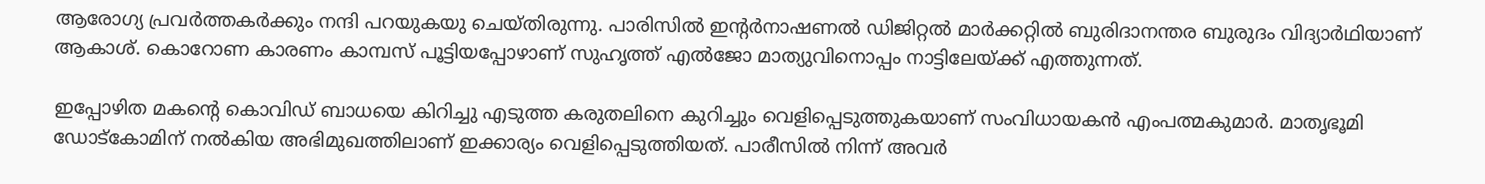ആരോഗ്യ പ്രവർത്തകർക്കും നന്ദി പറയുകയു ചെയ്തിരുന്നു. പാരിസിൽ ഇന്റർനാഷണൽ ഡിജിറ്റൽ മാർക്കറ്റിൽ ബുരിദാനന്തര ബുരുദം വിദ്യാർഥിയാണ് ആകാശ്. കൊറോണ കാരണം കാമ്പസ് പൂട്ടിയപ്പോഴാണ് സുഹൃത്ത് എൽജോ മാത്യുവിനൊപ്പം നാട്ടിലേയ്ക്ക് എത്തുന്നത്.

ഇപ്പോഴിത മകന്റെ കൊവിഡ് ബാധയെ കിറിച്ചു എടുത്ത കരുതലിനെ കുറിച്ചും വെളിപ്പെടുത്തുകയാണ് സംവിധായകൻ എംപത്മകുമാർ. മാതൃഭൂമി ഡോട്കോമിന് നൽകിയ അഭിമുഖത്തിലാണ് ഇക്കാര്യം വെളിപ്പെടുത്തിയത്. പാരീസിൽ നിന്ന് അവർ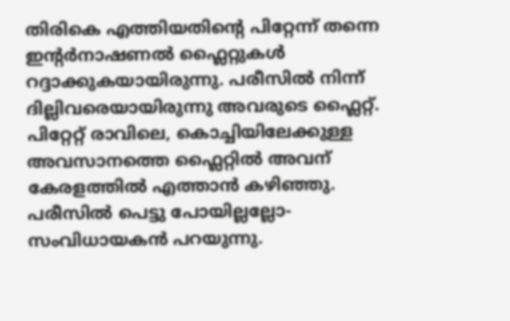തിരികെ എത്തിയതിന്റെ പിറ്റേന്ന് തന്നെ ഇന്റർനാഷണൽ ഫ്ലൈറ്റുകൾ റദ്ദാക്കുകയായിരുന്നു. പരീസിൽ നിന്ന് ദില്ലിവരെയായിരുന്നു അവരുടെ ഫ്ലൈറ്റ്. പിറ്റേറ്റ് രാവിലെ, കൊച്ചിയിലേക്കുള്ള അവസാനത്തെ ഫ്ലൈറ്റിൽ അവന് കേരളത്തിൽ എത്താൻ കഴിഞ്ഞു. പരീസിൽ പെട്ടു പോയില്ലല്ലോ- സംവിധായകൻ പറയുന്നു.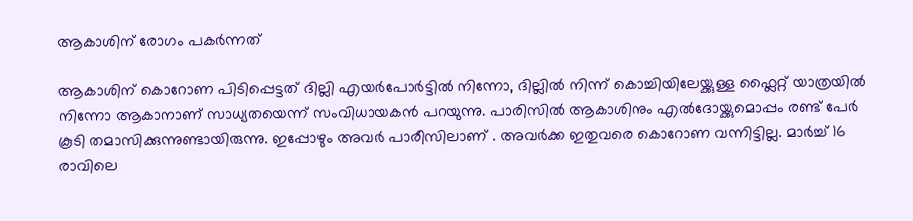ആകാശിന് രോഗം പകർന്നത്

ആകാശിന് കൊറോണ പിടിപ്പെട്ടത് ദില്ലി എയർപോർട്ടിൽ നിന്നോ, ദില്ലിൽ നിന്ന് കൊച്ചിയിലേയ്ക്കുള്ള ഫ്ലൈറ്റ് യാത്രയിൽ നിന്നോ ആകാനാണ് സാധ്യതയെന്ന് സംവിധായകൻ പറയുന്നു. പാരിസിൽ ആകാശിനും എൽദോയ്ക്കുമൊപ്പം രണ്ട് പേർ കൂടി തമാസിക്കുന്നുണ്ടായിരുന്നു. ഇപ്പോഴും അവർ പാരീസിലാണ് . അവർക്ക ഇതുവരെ കൊറോണ വന്നിട്ടില്ല. മാർച്ച് 16 രാവിലെ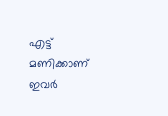എട്ട് മണിക്കാണ് ഇവർ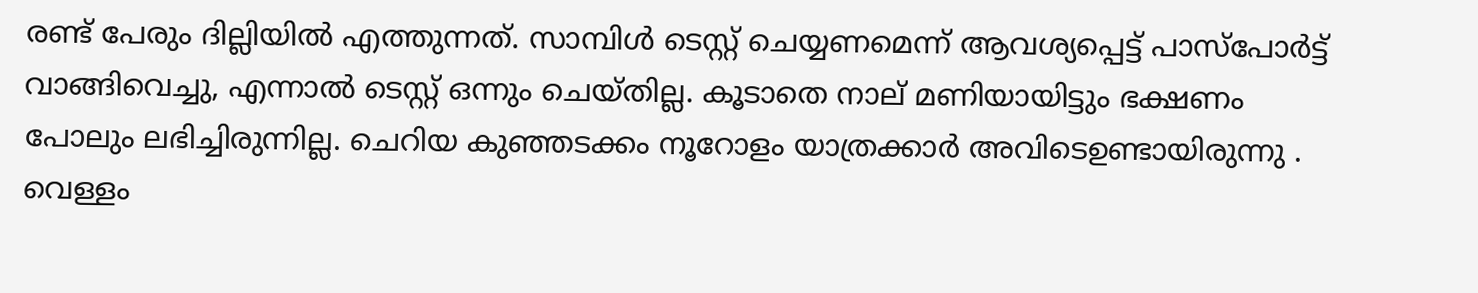രണ്ട് പേരും ദില്ലിയിൽ എത്തുന്നത്. സാമ്പിൾ ടെസ്റ്റ് ചെയ്യണമെന്ന് ആവശ്യപ്പെട്ട് പാസ്പോർട്ട് വാങ്ങിവെച്ചു, എന്നാൽ ടെസ്റ്റ് ഒന്നും ചെയ്തില്ല. കൂടാതെ നാല് മണിയായിട്ടും ഭക്ഷണം പോലും ലഭിച്ചിരുന്നില്ല. ചെറിയ കുഞ്ഞടക്കം നൂറോളം യാത്രക്കാർ അവിടെഉണ്ടായിരുന്നു . വെള്ളം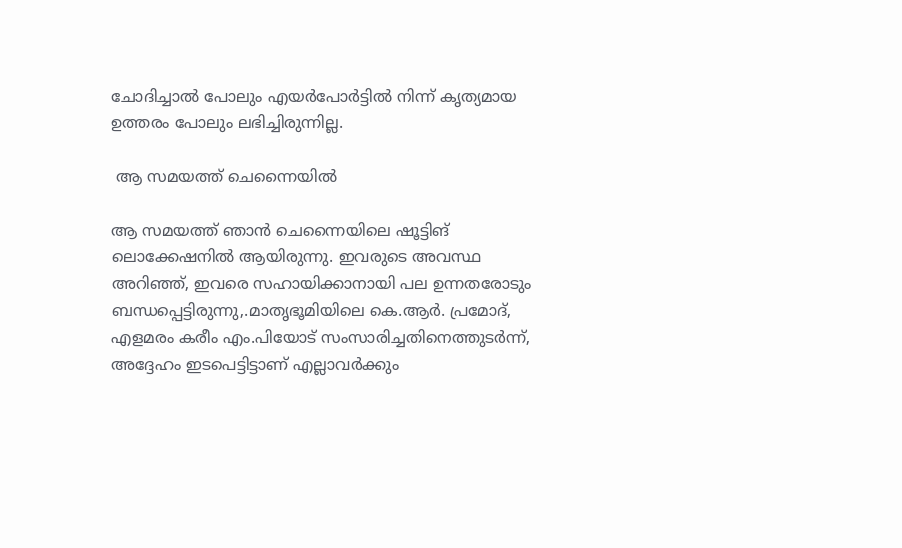ചോദിച്ചാൽ പോലും എയർപോർട്ടിൽ നിന്ന് കൃത്യമായ ഉത്തരം പോലും ലഭിച്ചിരുന്നില്ല.

 ആ സമയത്ത് ചെന്നൈയിൽ

ആ സമയത്ത് ഞാൻ ചെന്നൈയിലെ ഷൂട്ടിങ് ലൊക്കേഷനിൽ ആയിരുന്നു. ഇവരുടെ അവസ്ഥ അറിഞ്ഞ്, ഇവരെ സഹായിക്കാനായി പല ഉന്നതരോടും ബന്ധപ്പെട്ടിരുന്നു,.മാതൃഭൂമിയിലെ കെ.ആർ. പ്രമോദ്, എളമരം കരീം എം.പിയോട് സംസാരിച്ചതിനെത്തുടർന്ന്, അദ്ദേഹം ഇടപെട്ടിട്ടാണ് എല്ലാവർക്കും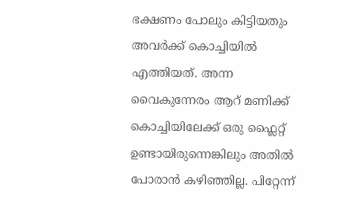ഭക്ഷണം പോലും കിട്ടിയതും അവർക്ക് കൊച്ചിയിൽ എത്തിയത്. അന്ന വൈകുന്നേരം ആറ് മണിക്ക് കൊച്ചിയിലേക്ക് ഒരു ഫ്ലൈറ്റ് ഉണ്ടായിരുന്നെങ്കിലും അതിൽ പോരാൻ കഴിഞ്ഞില്ല. പിറ്റേന്ന്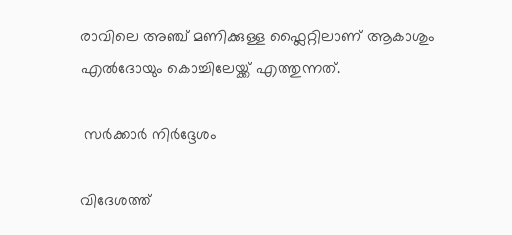രാവിലെ അഞ്ച് മണിക്കുള്ള ഫ്ലൈറ്റിലാണ് ആകാശും എൽദോയും കൊച്ചിലേയ്ക്ക് എത്തുന്നത്.

 സർക്കാർ നിർദ്ദേശം

വിദേശത്ത്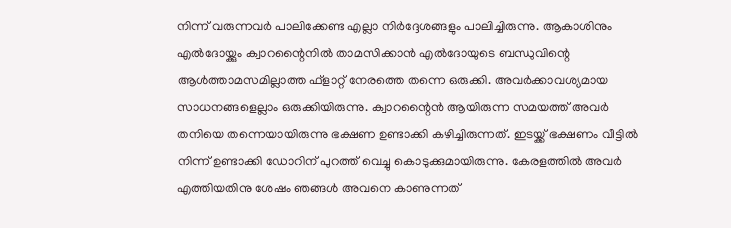നിന്ന് വരുന്നവർ പാലിക്കേണ്ട എല്ലാ നിർദ്ദേശങ്ങളും പാലിച്ചിരുന്നു. ആകാശിനും എൽദോയ്ക്കും ക്വാറന്റൈനിൽ താമസിക്കാൻ എൽദോയുടെ ബന്ധുവിന്റെ ആൾത്താമസമില്ലാത്ത ഫ്‌ളാറ്റ് നേരത്തെ തന്നെ ഒരുക്കി. അവർക്കാവശ്യമായ സാധനങ്ങളെല്ലാം ഒരുക്കിയിരുന്നു. ക്വാറന്റൈൻ ആയിരുന്ന സമയത്ത് അവർ തനിയെ തന്നെയായിരുന്നു ഭക്ഷണ ഉണ്ടാക്കി കഴിച്ചിരുന്നത്. ഇടയ്ക്ക് ഭക്ഷണം വീട്ടിൽ നിന്ന് ഉണ്ടാക്കി ഡോറിന് പുറത്ത് വെച്ചു കൊടുക്കുമായിരുന്നു. കേരളത്തിൽ അവർ എത്തിയതിനു ശേഷം ഞങ്ങൾ അവനെ കാണുന്നത്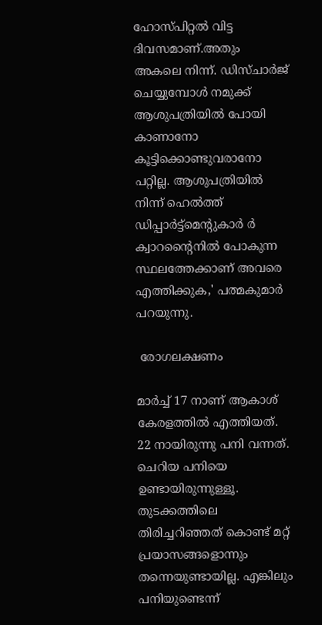ഹോസ്പിറ്റൽ വിട്ട ദിവസമാണ്.അതും അകലെ നിന്ന്. ഡിസ്ചാർജ് ചെയ്യുമ്പോൾ നമുക്ക് ആശുപത്രിയിൽ പോയി കാണാനോ കൂട്ടിക്കൊണ്ടുവരാനോ പറ്റില്ല. ആശുപത്രിയിൽ നിന്ന് ഹെൽത്ത് ഡിപ്പാർട്ട്‌മെന്റുകാർ ർ ക്വാറന്റൈനിൽ പോകുന്ന സ്ഥലത്തേക്കാണ് അവരെ എത്തിക്കുക,' പത്മകുമാർ പറയുന്നു.

 രോഗലക്ഷണം

മാർച്ച് 17 നാണ് ആകാശ് കേരളത്തിൽ എത്തിയത്. 22 നായിരുന്നു പനി വന്നത്. ചെറിയ പനിയെ ഉണ്ടായിരുന്നുള്ളൂ. തുടക്കത്തിലെ തിരിച്ചറിഞ്ഞത് കൊണ്ട് മറ്റ് പ്രയാസങ്ങളൊന്നും തന്നെയുണ്ടായില്ല. എങ്കിലും പനിയുണ്ടെന്ന്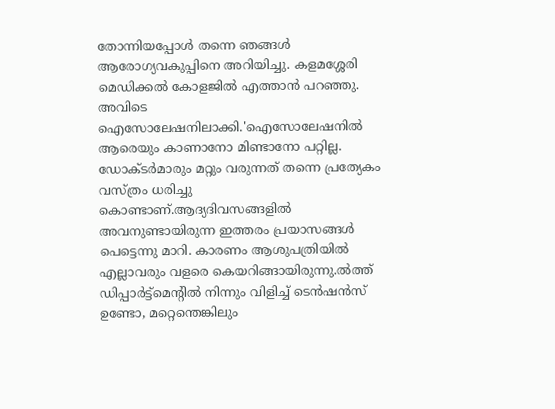തോന്നിയപ്പോൾ തന്നെ ഞങ്ങൾ ആരോഗ്യവകുപ്പിനെ അറിയിച്ചു. കളമശ്ശേരി മെഡിക്കൽ കോളജിൽ എത്താൻ പറഞ്ഞു. അവിടെ ഐസോലേഷനിലാക്കി.'ഐസോലേഷനിൽ ആരെയും കാണാനോ മിണ്ടാനോ പറ്റില്ല. ഡോക്ടർമാരും മറ്റും വരുന്നത് തന്നെ പ്രത്യേകം വസ്ത്രം ധരിച്ചു കൊണ്ടാണ്.ആദ്യദിവസങ്ങളിൽ അവനുണ്ടായിരുന്ന ഇത്തരം പ്രയാസങ്ങൾ പെട്ടെന്നു മാറി. കാരണം ആശുപത്രിയിൽ എല്ലാവരും വളരെ കെയറിങ്ങായിരുന്നു.ൽത്ത് ഡിപ്പാർട്ട്‌മെന്റിൽ നിന്നും വിളിച്ച് ടെൻഷൻസ് ഉണ്ടോ, മറ്റെന്തെങ്കിലും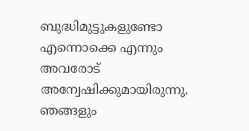ബുദ്ധിമുട്ടുകളുണ്ടോ എന്നൊക്കെ എന്നും അവരോട് അന്വേഷിക്കുമായിരുന്നു. ഞങ്ങളും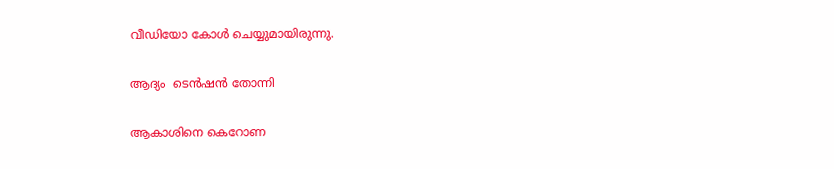വീഡിയോ കോൾ ചെയ്യുമായിരുന്നു.

ആദ്യം  ടെൻഷൻ തോന്നി

ആകാശിനെ കെറോണ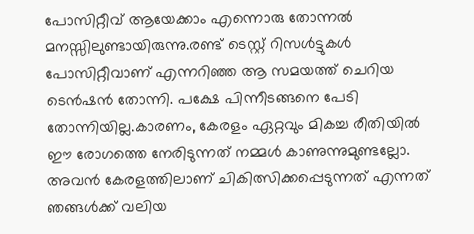പോസിറ്റീവ് ആയേക്കാം എന്നൊരു തോന്നൽ മനസ്സിലുണ്ടായിരുന്നു.രണ്ട് ടെസ്റ്റ് റിസൾട്ടുകൾ പോസിറ്റീവാണ് എന്നറിഞ്ഞ ആ സമയത്ത് ചെറിയ ടെൻഷൻ തോന്നി. പക്ഷേ പിന്നീടങ്ങനെ പേടി തോന്നിയില്ല.കാരണം, കേരളം ഏറ്റവും മികച്ച രീതിയിൽ ഈ രോഗത്തെ നേരിടുന്നത് നമ്മൾ കാണുന്നുമുണ്ടല്ലോ. അവൻ കേരളത്തിലാണ് ചികിത്സിക്കപ്പെടുന്നത് എന്നത് ഞങ്ങൾക്ക് വലിയ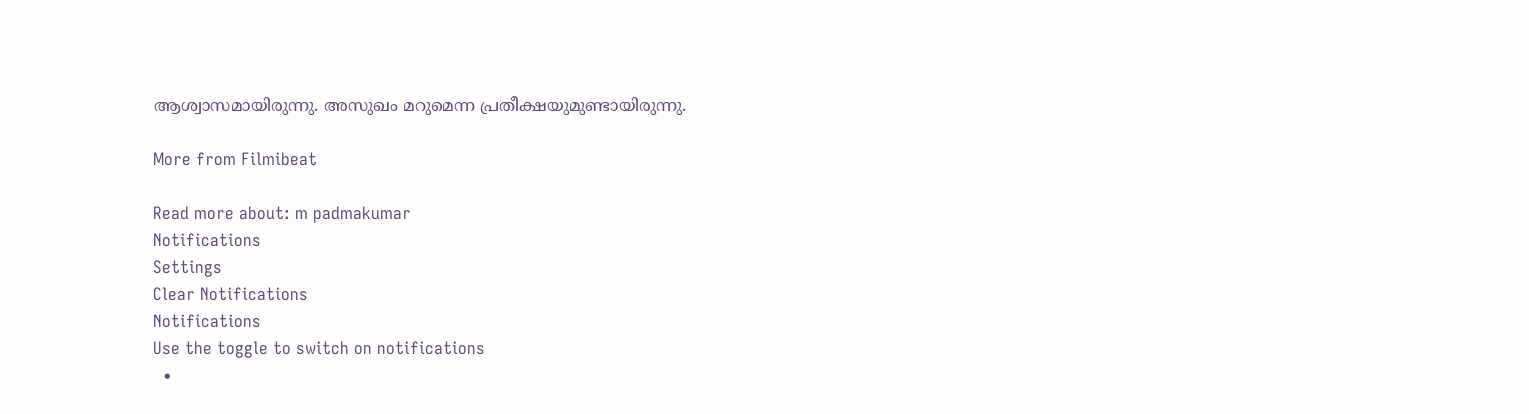ആശ്വാസമായിരുന്നു. അസുഖം മറുമെന്ന പ്രതീക്ഷയുമുണ്ടായിരുന്നു.

More from Filmibeat

Read more about: m padmakumar
Notifications
Settings
Clear Notifications
Notifications
Use the toggle to switch on notifications
  •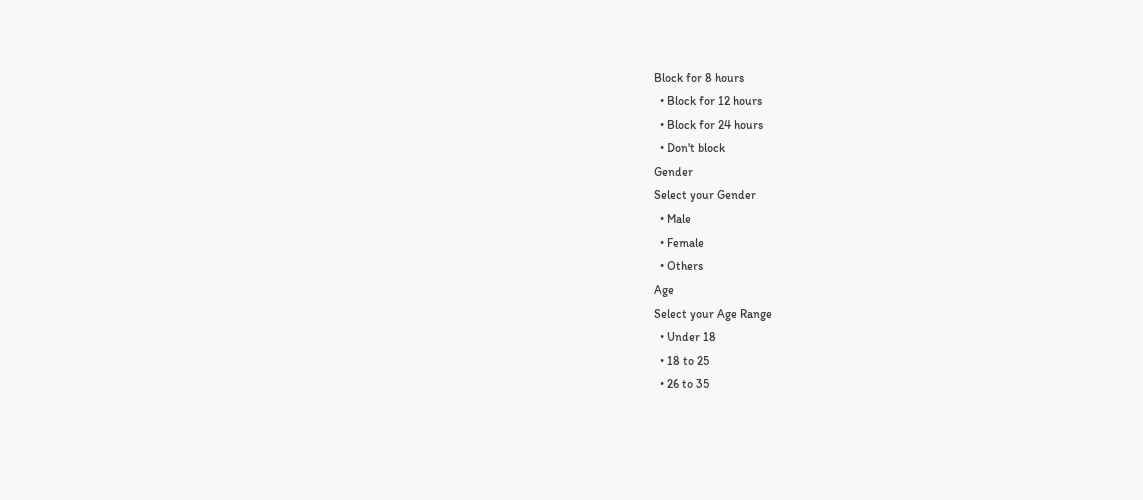Block for 8 hours
  • Block for 12 hours
  • Block for 24 hours
  • Don't block
Gender
Select your Gender
  • Male
  • Female
  • Others
Age
Select your Age Range
  • Under 18
  • 18 to 25
  • 26 to 35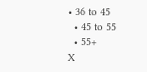• 36 to 45
  • 45 to 55
  • 55+
X